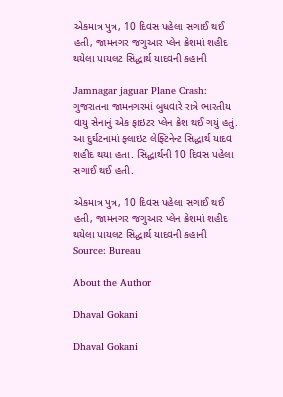એકમાત્ર પુત્ર, 10 દિવસ પહેલા સગાઈ થઈ હતી, જામનગર જગુઆર પ્લેન ક્રેશમાં શહીદ થયેલા પાયલટ સિદ્ધાર્થ યાદવની કહાની

Jamnagar jaguar Plane Crash: ગુજરાતના જામનગરમાં બુધવારે રાત્રે ભારતીય વાયુ સેનાનું એક ફાઇટર પ્લેન ક્રેશ થઈ ગયું હતું. આ દુર્ઘટનામાં ફ્લાઇટ લેફ્ટિનેન્ટ સિદ્ધાર્થ યાદવ શહીદ થયા હતા. સિદ્ધાર્થની 10 દિવસ પહેલા સગાઈ થઈ હતી.

એકમાત્ર પુત્ર, 10 દિવસ પહેલા સગાઈ થઈ હતી, જામનગર જગુઆર પ્લેન ક્રેશમાં શહીદ થયેલા પાયલટ સિદ્ધાર્થ યાદવની કહાની
Source: Bureau

About the Author

Dhaval Gokani

Dhaval Gokani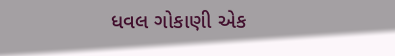ધવલ ગોકાણી એક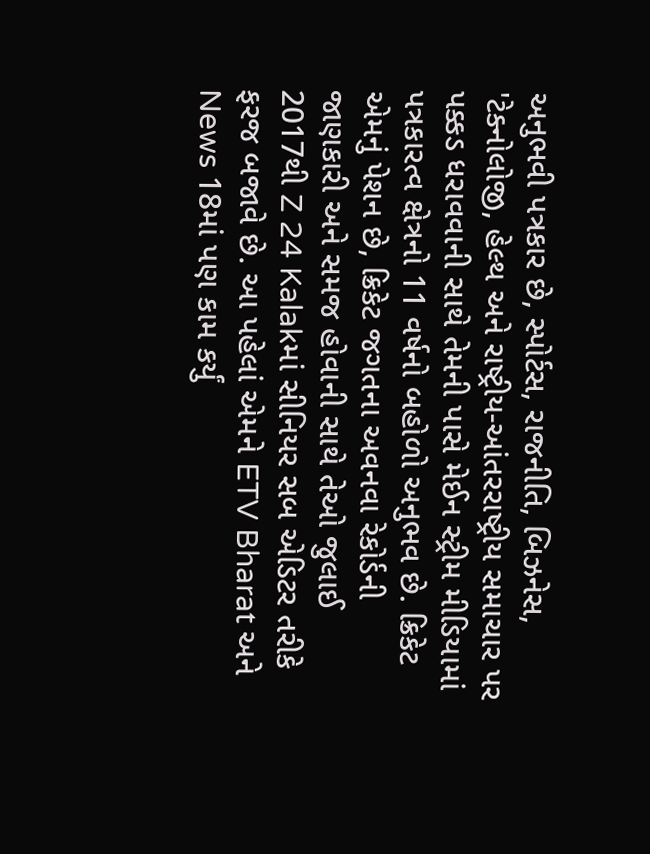અનુભવી પત્રકાર છે, સ્પોર્ટસ, રાજનીતિ, બિઝનેસ, 'ટેક્નોલોજી, હેલ્થ અને રાષ્ટ્રીય-આંતરરાષ્ટ્રીય સમાચાર પર પક્કડ ધરાવવાની સાથે તેમની પાસે મેઈન સ્ટ્રીમ મીડિયામાં પત્રકારત્વ ક્ષેત્રનો 11 વર્ષનો બહોળો અનુભવ છે. ક્રિકેટ એમનું પેશન છે, ક્રિકેટ જગતના અવનવા રેકોર્ડની જાણકારી અને સમજ હોવાની સાથે તેઓ જુલાઈ 2017થી Z 24 Kalakમાં સીનિયર સબ એડિટર તરીકે ફરજ બજાવે છે. આ પહેલાં એમને ETV Bharat અને News 18માં પણ કામ કર્યું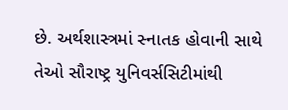છે. અર્થશાસ્ત્રમાં સ્નાતક હોવાની સાથે તેઓ સૌરાષ્ટ્ર યુનિવર્સસિટીમાંથી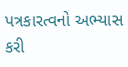પત્રકારત્વનો અભ્યાસ કરી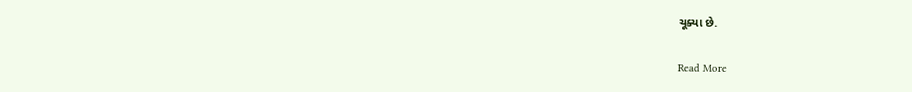ચૂક્યા છે.

Read More